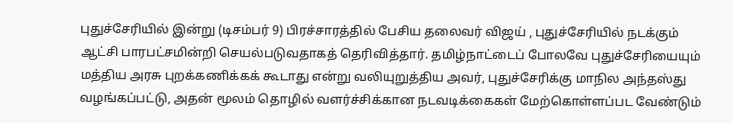புதுச்சேரியில் இன்று (டிசம்பர் 9) பிரச்சாரத்தில் பேசிய தலைவர் விஜய் , புதுச்சேரியில் நடக்கும் ஆட்சி பாரபட்சமின்றி செயல்படுவதாகத் தெரிவித்தார். தமிழ்நாட்டைப் போலவே புதுச்சேரியையும் மத்திய அரசு புறக்கணிக்கக் கூடாது என்று வலியுறுத்திய அவர், புதுச்சேரிக்கு மாநில அந்தஸ்து வழங்கப்பட்டு, அதன் மூலம் தொழில் வளர்ச்சிக்கான நடவடிக்கைகள் மேற்கொள்ளப்பட வேண்டும்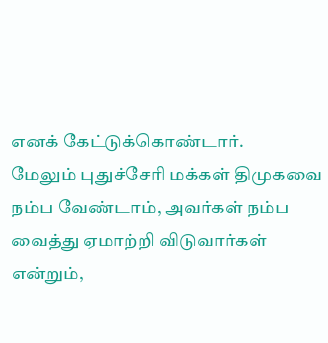எனக் கேட்டுக்கொண்டார்.
மேலும் புதுச்சேரி மக்கள் திமுகவை நம்ப வேண்டாம், அவர்கள் நம்ப வைத்து ஏமாற்றி விடுவார்கள் என்றும்,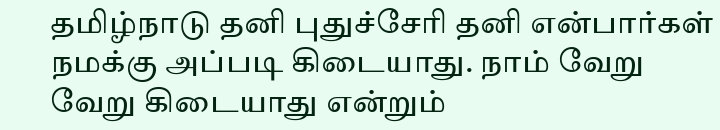தமிழ்நாடு தனி புதுச்சேரி தனி என்பார்கள் நமக்கு அப்படி கிடையாது. நாம் வேறு வேறு கிடையாது என்றும்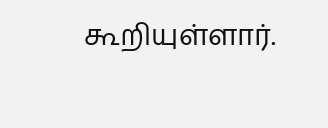கூறியுள்ளார்.